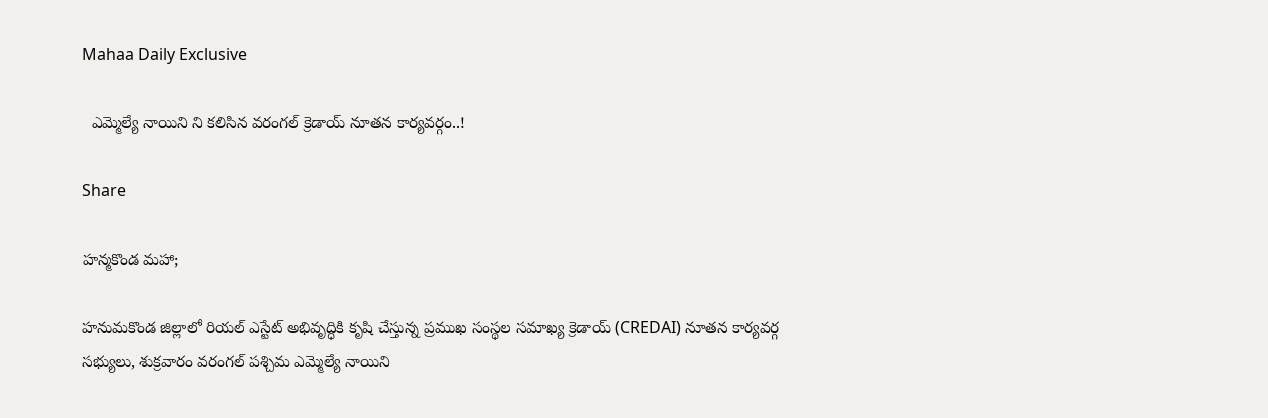Mahaa Daily Exclusive

  ఎమ్మెల్యే నాయిని ని కలిసిన వరంగల్ క్రెడాయ్ నూతన కార్యవర్గం..!

Share

హన్మకొండ మహా;

హనుమకొండ జిల్లాలో రియల్ ఎస్టేట్ అభివృద్ధికి కృషి చేస్తున్న ప్రముఖ సంస్థల సమాఖ్య క్రెడాయ్ (CREDAI) నూతన కార్యవర్గ సభ్యులు, శుక్రవారం వరంగల్ పశ్చిమ ఎమ్మెల్యే నాయిని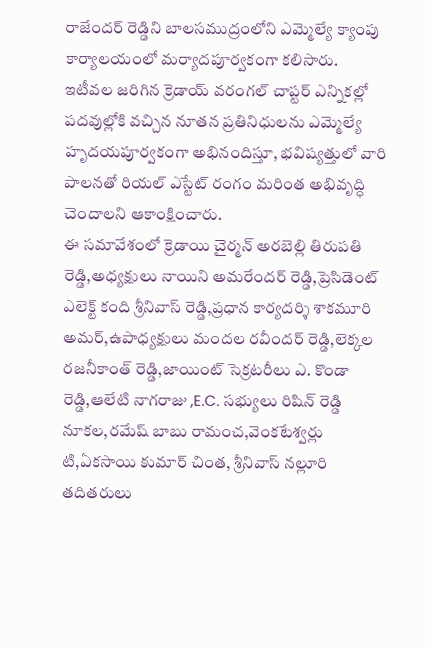రాజేందర్ రెడ్డిని బాలసముద్రంలోని ఎమ్మెల్యే క్యాంపు కార్యాలయంలో మర్యాదపూర్వకంగా కలిసారు.
ఇటీవల జరిగిన క్రెడాయ్ వరంగల్ చాప్టర్ ఎన్నికల్లో పదవుల్లోకి వచ్చిన నూతన ప్రతినిధులను ఎమ్మెల్యే హృదయపూర్వకంగా అభినందిస్తూ, భవిష్యత్తులో వారి పాలనతో రియల్ ఎస్టేట్ రంగం మరింత అభివృద్ధి చెందాలని ఆకాంక్షించారు.
ఈ సమావేశంలో క్రెడాయి చైర్మన్ అరబెల్లి తిరుపతి రెడ్డి,అధ్యక్షులు నాయిని అమరేందర్ రెడ్డి,ప్రెసిడెంట్ ఎలెక్ట్ కంది శ్రీనివాస్ రెడ్డి,ప్రధాన కార్యదర్శి శాకమూరి అమర్,ఉపాధ్యక్షులు మందల రవీందర్ రెడ్డి,లెక్కల రజనీకాంత్ రెడ్డి,జాయింట్ సెక్రటరీలు ఎ. కొండా రెడ్డి,ఆలేటి నాగరాజు ,E.C. సభ్యులు రిషిన్ రెడ్డి నూకల,రమేష్ బాబు రామంచ,వెంకటేశ్వర్లు టి,ఏకసాయి కుమార్ చింత, శ్రీనివాస్ నల్లూరి తదితరులు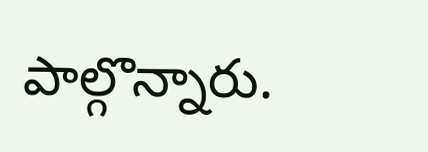పాల్గొన్నారు.